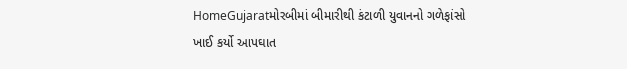HomeGujaratમોરબીમાં બીમારીથી કંટાળી યુવાનનો ગળેફાંસો ખાઈ કર્યો આપઘાત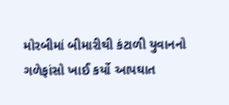મોરબીમાં બીમારીથી કંટાળી યુવાનનો ગળેફાંસો ખાઈ કર્યો આપઘાત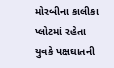મોરબીના કાલીકા પ્લોટમાં રહેતા યુવકે પક્ષઘાતની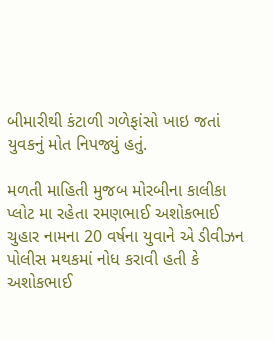બીમારીથી કંટાળી ગળેફાંસો ખાઇ જતાં યુવકનું મોત નિપજ્યું હતું.

મળતી માહિતી મુજબ મોરબીના કાલીકા પ્લોટ મા રહેતા રમણભાઈ અશોકભાઈ ચુહાર નામના 20 વર્ષના યુવાને એ ડીવીઝન પોલીસ મથકમાં નોધ કરાવી હતી કે અશોકભાઈ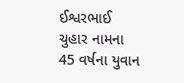ઈશ્વરભાઈ ચુહાર નામના 45 વર્ષના યુવાન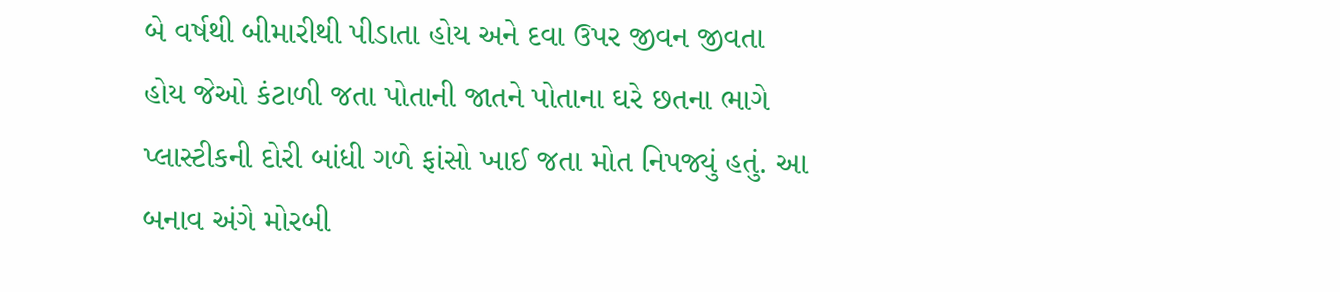બે વર્ષથી બીમારીથી પીડાતા હોય અને દવા ઉપર જીવન જીવતા હોય જેઓ કંટાળી જતા પોતાની જાતને પોતાના ઘરે છતના ભાગે પ્લાસ્ટીકની દોરી બાંધી ગળે ફાંસો ખાઈ જતા મોત નિપજ્યું હતું. આ બનાવ અંગે મોરબી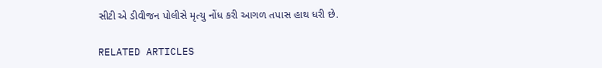સીટી એ ડીવીજન પોલીસે મૃત્યુ નોંધ કરી આગળ તપાસ હાથ ધરી છે.

RELATED ARTICLES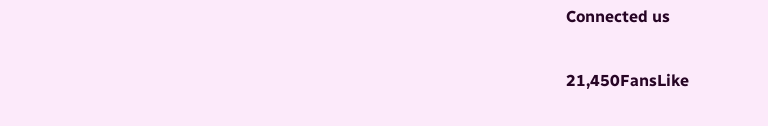Connected us

21,450FansLike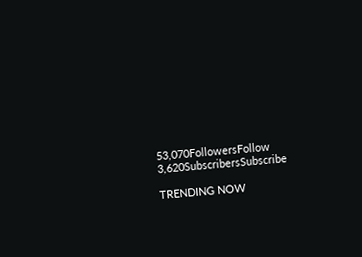53,070FollowersFollow
3,620SubscribersSubscribe

TRENDING NOW